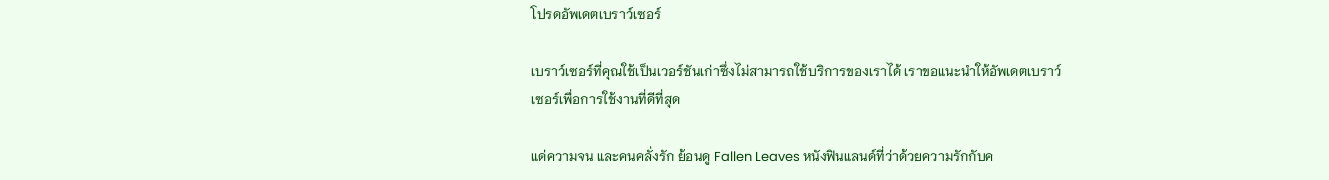โปรดอัพเดตเบราว์เซอร์

เบราว์เซอร์ที่คุณใช้เป็นเวอร์ชันเก่าซึ่งไม่สามารถใช้บริการของเราได้ เราขอแนะนำให้อัพเดตเบราว์เซอร์เพื่อการใช้งานที่ดีที่สุด

แด่ความจน และคนคลั่งรัก ย้อนดู Fallen Leaves หนังฟินแลนด์ที่ว่าด้วยความรักกับค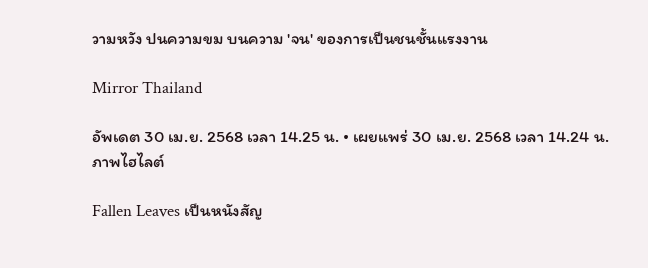วามหวัง ปนความขม บนความ 'จน' ของการเป็นชนชั้นแรงงาน

Mirror Thailand

อัพเดต 30 เม.ย. 2568 เวลา 14.25 น. • เผยแพร่ 30 เม.ย. 2568 เวลา 14.24 น.
ภาพไฮไลต์

Fallen Leaves เป็นหนังสัญ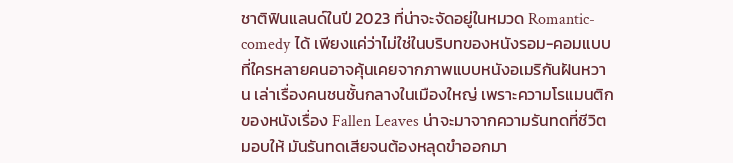ชาติฟินแลนด์ในปี 2023 ที่น่าจะจัดอยู่ในหมวด Romantic-comedy ได้ เพียงแค่ว่าไม่ใช่ในบริบทของหนังรอม-คอมแบบที่ใครหลายคนอาจคุ้นเคยจากภาพแบบหนังอเมริกันฝันหวาน เล่าเรื่องคนชนชั้นกลางในเมืองใหญ่ เพราะความโรแมนติกของหนังเรื่อง Fallen Leaves น่าจะมาจากความรันทดที่ชีวิตมอบให้ มันรันทดเสียจนต้องหลุดขำออกมา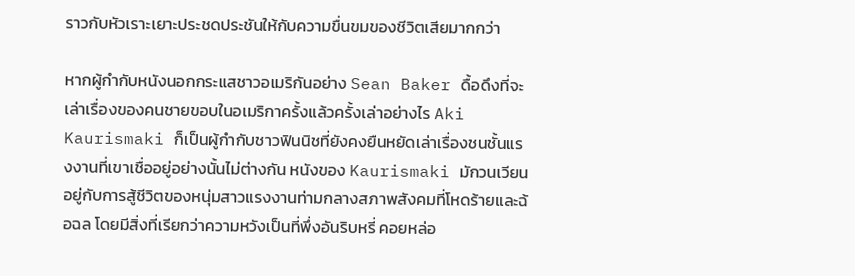ราวกับหัวเราะเยาะประชดประชันให้กับความขื่นขมของชีวิตเสียมากกว่า

หากผู้กำกับหนังนอกกระแสชาวอเมริกันอย่าง Sean Baker ดื้อดึงที่จะเล่าเรื่องของคนชายขอบในอเมริกาครั้งแล้วครั้งเล่าอย่างไร Aki Kaurismaki ก็เป็นผู้กำกับชาวฟินนิชที่ยังคงยืนหยัดเล่าเรื่องชนชั้นแรงงานที่เขาเชื่ออยู่อย่างนั้นไม่ต่างกัน หนังของ Kaurismaki มักวนเวียนอยู่กับการสู้ชีวิตของหนุ่มสาวแรงงานท่ามกลางสภาพสังคมที่โหดร้ายและฉ้อฉล โดยมีสิ่งที่เรียกว่าความหวังเป็นที่พึ่งอันริบหรี่ คอยหล่อ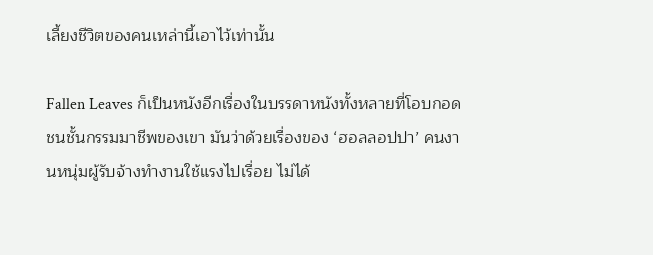เลี้ยงชีวิตของคนเหล่านี้เอาไว้เท่านั้น

Fallen Leaves ก็เป็นหนังอีกเรื่องในบรรดาหนังทั้งหลายที่โอบกอดชนชั้นกรรมมาชีพของเขา มันว่าด้วยเรื่องของ ‘ฮอลลอปปา’ คนงานหนุ่มผู้รับจ้างทำงานใช้แรงไปเรื่อย ไม่ได้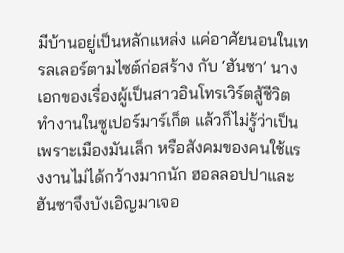มีบ้านอยู่เป็นหลักแหล่ง แค่อาศัยนอนในเทรลเลอร์ตามไซต์ก่อสร้าง กับ ‘ฮันซา’ นางเอกของเรื่องผู้เป็นสาวอินโทรเวิร์ตสู้ชีวิต ทำงานในซูเปอร์มาร์เก็ต แล้วก็ไม่รู้ว่าเป็นเพราะเมืองมันเล็ก หรือสังคมของคนใช้แรงงานไม่ได้กว้างมากนัก ฮอลลอปปาและฮันซาจึงบังเอิญมาเจอ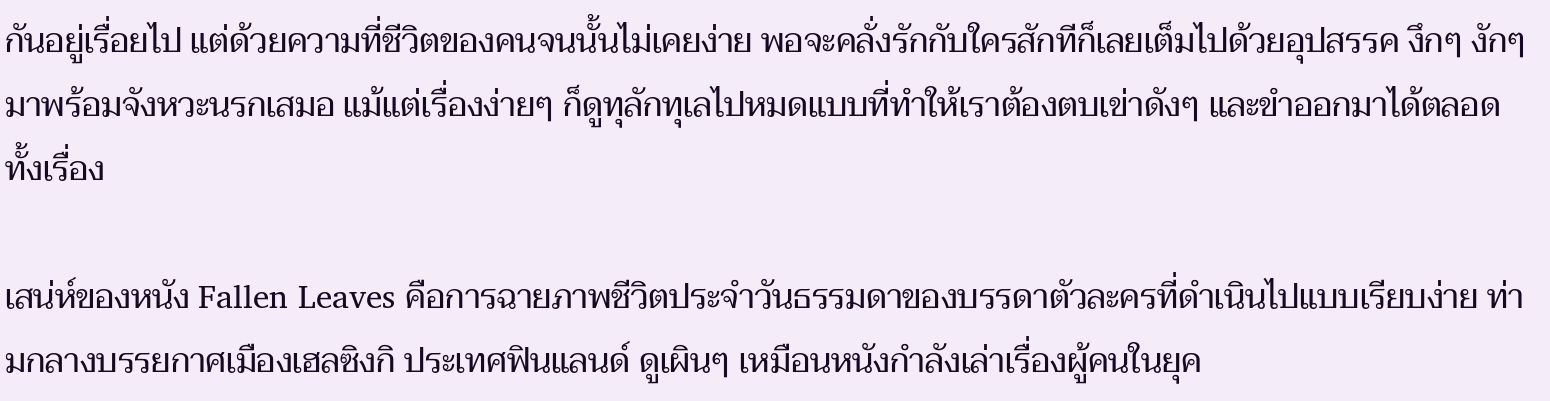กันอยู่เรื่อยไป แต่ด้วยความที่ชีวิตของคนจนนั้นไม่เคยง่าย พอจะคลั่งรักกับใครสักทีก็เลยเต็มไปด้วยอุปสรรค งึกๆ งักๆ มาพร้อมจังหวะนรกเสมอ แม้แต่เรื่องง่ายๆ ก็ดูทุลักทุเลไปหมดแบบที่ทำให้เราต้องตบเข่าดังๆ และขำออกมาได้ตลอดทั้งเรื่อง

เสน่ห์ของหนัง Fallen Leaves คือการฉายภาพชีวิตประจำวันธรรมดาของบรรดาตัวละครที่ดำเนินไปแบบเรียบง่าย ท่ามกลางบรรยกาศเมืองเฮลซิงกิ ประเทศฟินแลนด์ ดูเผินๆ เหมือนหนังกำลังเล่าเรื่องผู้คนในยุค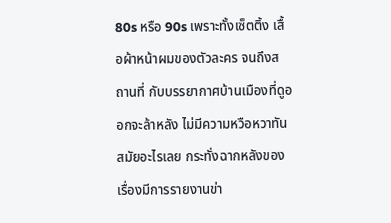80s หรือ 90s เพราะทั้งเซ็ตติ้ง เสื้อผ้าหน้าผมของตัวละคร จนถึงสถานที่ กับบรรยากาศบ้านเมืองที่ดูออกจะล้าหลัง ไม่มีความหวือหวาทันสมัยอะไรเลย กระทั่งฉากหลังของเรื่องมีการรายงานข่า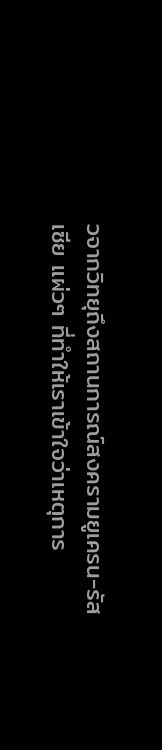วจากวิทยุถึงสถานการณ์สงครามยูเครน-รัสเซีย แผ่วๆ ที่ทำให้เราเข้าใจว่าเหตุการ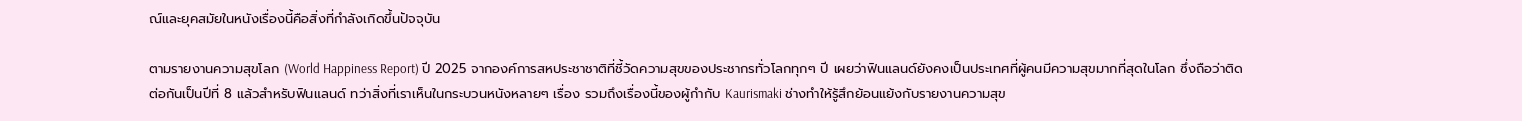ณ์และยุคสมัยในหนังเรื่องนี้คือสิ่งที่กำลังเกิดขึ้นปัจจุบัน

ตามรายงานความสุขโลก (World Happiness Report) ปี 2025 จากองค์การสหประชาชาติที่ชี้วัดความสุขของประชากรทั่วโลกทุกๆ ปี เผยว่าฟินแลนด์ยังคงเป็นประเทศที่ผู้คนมีความสุขมากที่สุดในโลก ซึ่งถือว่าติดต่อกันเป็นปีที่ 8 แล้วสำหรับฟินแลนด์ ทว่าสิ่งที่เราเห็นในกระบวนหนังหลายๆ เรื่อง รวมถึงเรื่องนี้ของผู้กำกับ Kaurismaki ช่างทำให้รู้สึกย้อนแย้งกับรายงานความสุข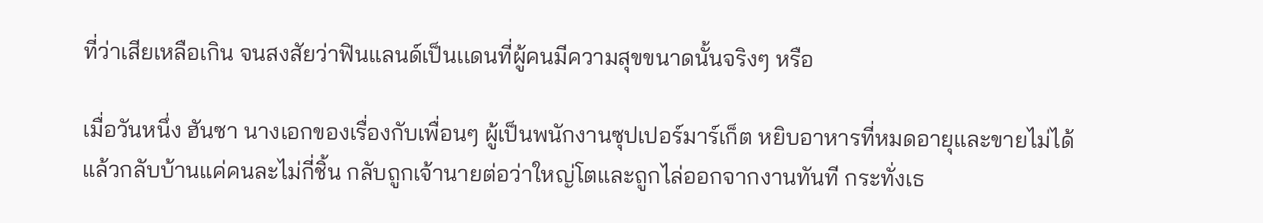ที่ว่าเสียเหลือเกิน จนสงสัยว่าฟินแลนด์เป็นเเดนที่ผู้คนมีความสุขขนาดนั้นจริงๆ หรือ

เมื่อวันหนึ่ง ฮันซา นางเอกของเรื่องกับเพื่อนๆ ผู้เป็นพนักงานซุปเปอร์มาร์เก็ต หยิบอาหารที่หมดอายุและขายไม่ได้แล้วกลับบ้านแค่คนละไม่กี่ชิ้น กลับถูกเจ้านายต่อว่าใหญ่โตและถูกไล่ออกจากงานทันที กระทั่งเธ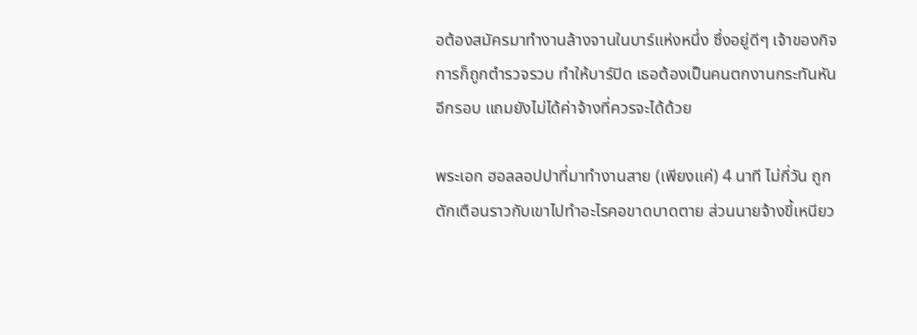อต้องสมัครมาทำงานล้างจานในบาร์แห่งหนึ่ง ซึ่งอยู่ดีๆ เจ้าของกิจการก็ถูกตำรวจรวบ ทำให้บาร์ปิด เธอต้องเป็นคนตกงานกระทันหันอีกรอบ แถมยังไม่ได้ค่าจ้างที่ควรจะได้ด้วย

พระเอก ฮอลลอปปาที่มาทำงานสาย (เพียงแค่) 4 นาที ไม่กี่วัน ถูกตักเตือนราวกับเขาไปทำอะไรคอขาดบาดตาย ส่วนนายจ้างขี้เหนียว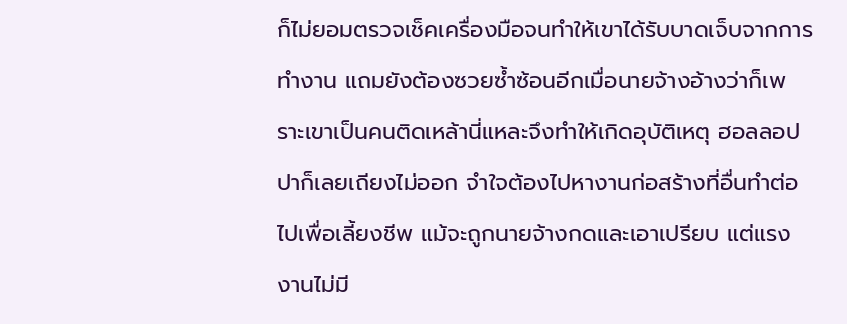ก็ไม่ยอมตรวจเช็คเครื่องมือจนทำให้เขาได้รับบาดเจ็บจากการทำงาน แถมยังต้องซวยซ้ำซ้อนอีกเมื่อนายจ้างอ้างว่าก็เพราะเขาเป็นคนติดเหล้านี่แหละจึงทำให้เกิดอุบัติเหตุ ฮอลลอปปาก็เลยเถียงไม่ออก จำใจต้องไปหางานก่อสร้างที่อื่นทำต่อไปเพื่อเลี้ยงชีพ แม้จะถูกนายจ้างกดและเอาเปรียบ แต่แรงงานไม่มี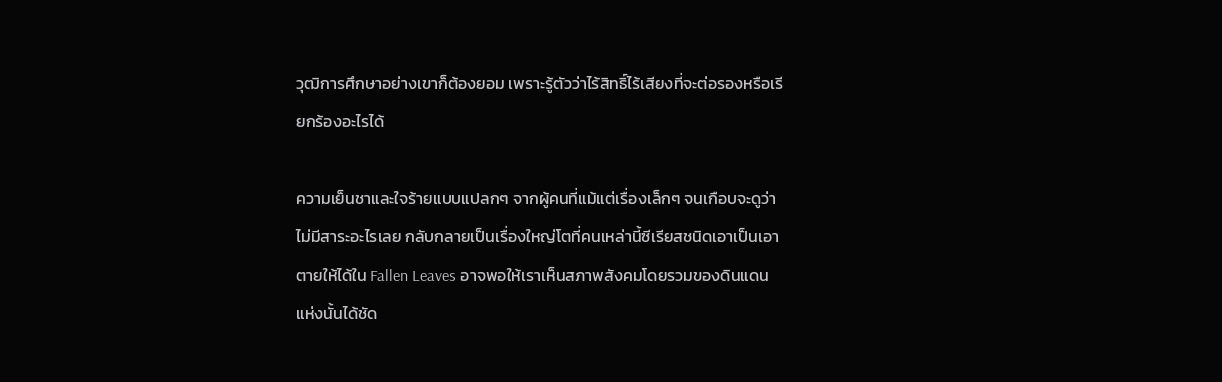วุฒิการศึกษาอย่างเขาก็ต้องยอม เพราะรู้ตัวว่าไร้สิทธิ์ไร้เสียงที่จะต่อรองหรือเรียกร้องอะไรได้

ความเย็นชาและใจร้ายแบบแปลกๆ จากผู้คนที่แม้แต่เรื่องเล็กๆ จนเกือบจะดูว่าไม่มีสาระอะไรเลย กลับกลายเป็นเรื่องใหญ่โตที่คนเหล่านี้ซีเรียสชนิดเอาเป็นเอาตายให้ได้ใน Fallen Leaves อาจพอให้เราเห็นสภาพสังคมโดยรวมของดินแดนแห่งนั้นได้ชัด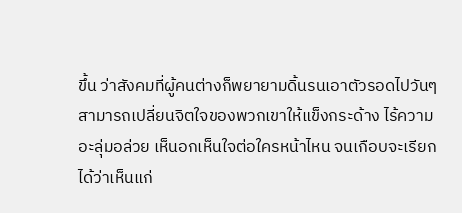ขึ้น ว่าสังคมที่ผู้คนต่างก็พยายามดิ้นรนเอาตัวรอดไปวันๆ สามารถเปลี่ยนจิตใจของพวกเขาให้แข็งกระด้าง ไร้ความอะลุ่มอล่วย เห็นอกเห็นใจต่อใครหน้าไหน จนเกือบจะเรียกได้ว่าเห็นแก่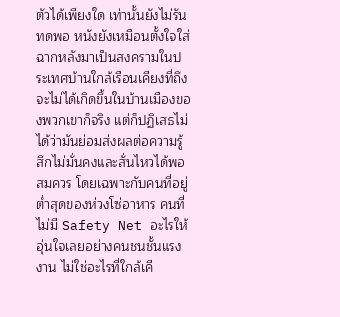ตัวได้เพียงใด เท่านั้นยังไม่รันทดพอ หนังยังเหมือนตั้งใจใส่ฉากหลังมาเป็นสงครามในประเทศบ้านใกล้เรือนเคียงที่ถึงจะไม่ได้เกิดขึ้นในบ้านเมืองของพวกเขาก็จริง แต่ก็ปฏิเสธไม่ได้ว่ามันย่อมส่งผลต่อความรู้สึกไม่มั่นคงและสั่นไหวได้พอสมควร โดยเฉพาะกับคนที่อยู่ต่ำสุดของห่วงโซ่อาหาร คนที่ไม่มี Safety Net อะไรให้อุ่นใจเลยอย่างคนชนชั้นแรงงาน ไม่ใช่อะไรที่ใกล้เคี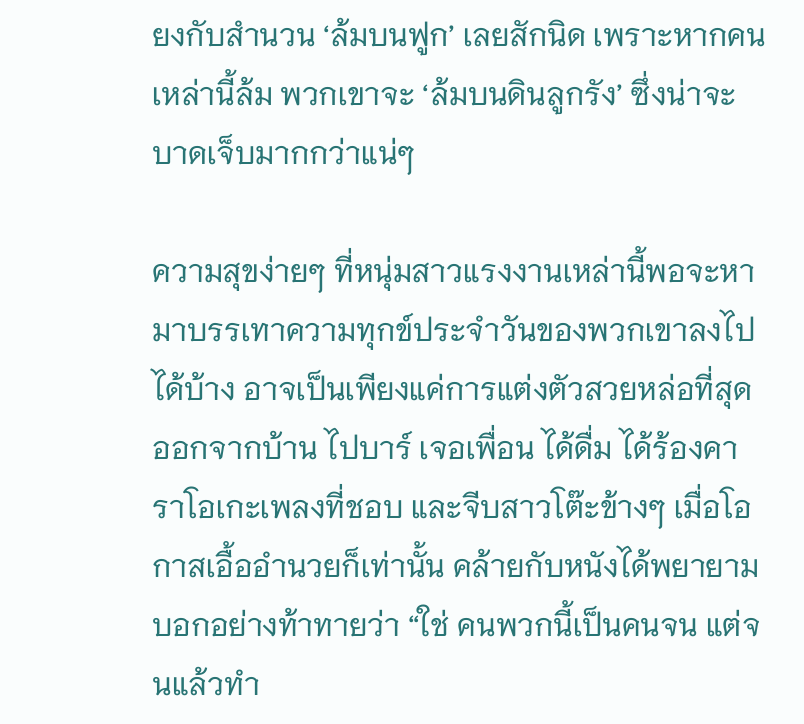ยงกับสำนวน ‘ล้มบนฟูก’ เลยสักนิด เพราะหากคนเหล่านี้ล้ม พวกเขาจะ ‘ล้มบนดินลูกรัง’ ซึ่งน่าจะบาดเจ็บมากกว่าแน่ๆ

ความสุขง่ายๆ ที่หนุ่มสาวแรงงานเหล่านี้พอจะหามาบรรเทาความทุกข์ประจำวันของพวกเขาลงไปได้บ้าง อาจเป็นเพียงแค่การแต่งตัวสวยหล่อที่สุดออกจากบ้าน ไปบาร์ เจอเพื่อน ได้ดื่ม ได้ร้องคาราโอเกะเพลงที่ชอบ และจีบสาวโต๊ะข้างๆ เมื่อโอกาสเอื้ออำนวยก็เท่านั้น คล้ายกับหนังได้พยายามบอกอย่างท้าทายว่า “ใช่ คนพวกนี้เป็นคนจน แต่จนแล้วทำ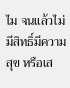ไม จนแล้วไม่มีสิทธิ์มีความสุข หรือเส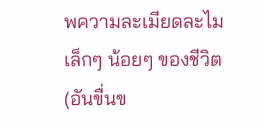พความละเมียดละไมเล็กๆ น้อยๆ ของชีวิต (อันขื่นข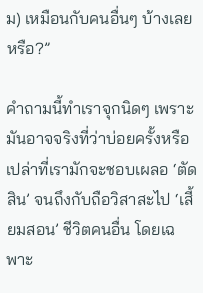ม) เหมือนกับคนอื่นๆ บ้างเลยหรือ?”

คำถามนี้ทำเราจุกนิดๆ เพราะมันอาจจริงที่ว่าบ่อยครั้งหรือเปล่าที่เรามักจะชอบเผลอ ‘ตัดสิน’ จนถึงกับถือวิสาสะไป ‘เสี้ยมสอน’ ชีวิตคนอื่น โดยเฉพาะ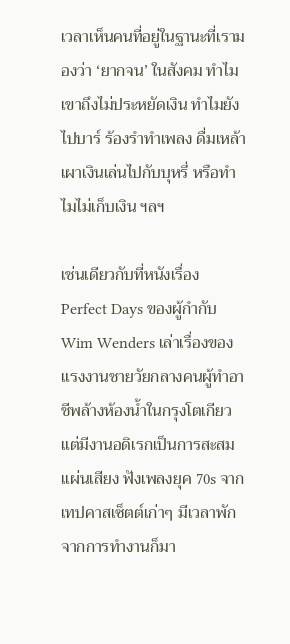เวลาเห็นคนที่อยู่ในฐานะที่เรามองว่า ‘ยากจน’ ในสังคม ทำไมเขาถึงไม่ประหยัดเงิน ทำไมยังไปบาร์ ร้องรำทำเพลง ดื่มเหล้า เผาเงินเล่นไปกับบุหรี่ หรือทำไมไม่เก็บเงิน ฯลฯ

เช่นเดียวกับที่หนังเรื่อง Perfect Days ของผู้กำกับ Wim Wenders เล่าเรื่องของแรงงานชายวัยกลางคนผู้ทำอาชีพล้างห้องน้ำในกรุงโตเกียว แต่มีงานอดิเรกเป็นการสะสมเเผ่นเสียง ฟังเพลงยุค 70s จากเทปคาสเซ็ตต์เก่าๆ มีเวลาพักจากการทำงานก็มา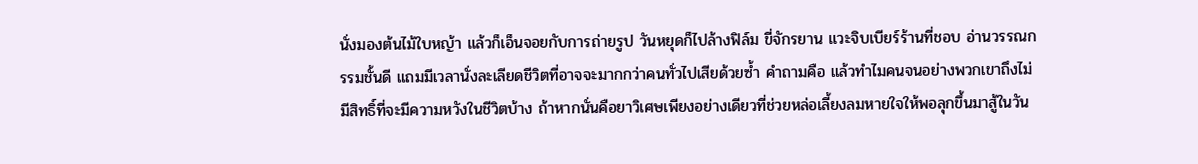นั่งมองต้นไม้ใบหญ้า แล้วก็เอ็นจอยกับการถ่ายรูป วันหยุดก็ไปล้างฟิล์ม ขี่จักรยาน แวะจิบเบียร์ร้านที่ชอบ อ่านวรรณกรรมชั้นดี แถมมีเวลานั่งละเลียดชีวิตที่อาจจะมากกว่าคนทั่วไปเสียด้วยซ้ำ คำถามคือ แล้วทำไมคนจนอย่างพวกเขาถึงไม่มีสิทธิ์ที่จะมีความหวังในชีวิตบ้าง ถ้าหากนั่นคือยาวิเศษเพียงอย่างเดียวที่ช่วยหล่อเลี้ยงลมหายใจให้พอลุกขึ้นมาสู้ในวัน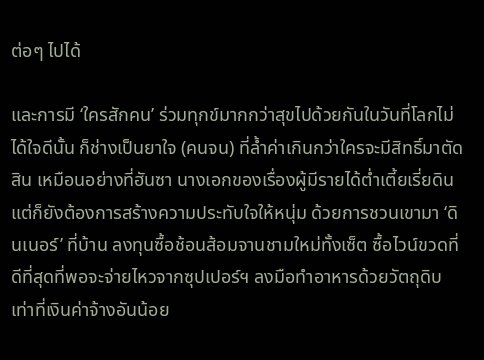ต่อๆ ไปได้

และการมี ‘ใครสักคน’ ร่วมทุกข์มากกว่าสุขไปด้วยกันในวันที่โลกไม่ได้ใจดีนั้น ก็ช่างเป็นยาใจ (คนจน) ที่ล้ำค่าเกินกว่าใครจะมีสิทธิ์มาตัดสิน เหมือนอย่างที่ฮันซา นางเอกของเรื่องผู้มีรายได้ต่ำเตี้ยเรี่ยดิน แต่ก็ยังต้องการสร้างความประทับใจให้หนุ่ม ด้วยการชวนเขามา ‘ดินเนอร์’ ที่บ้าน ลงทุนซื้อช้อนส้อมจานชามใหม่ทั้งเซ็ต ซื้อไวน์ขวดที่ดีที่สุดที่พอจะจ่ายไหวจากซุปเปอร์ฯ ลงมือทำอาหารด้วยวัตถุดิบเท่าที่เงินค่าจ้างอันน้อย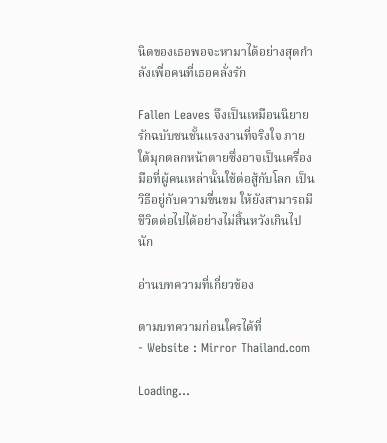นิดของเธอพอจะหามาได้อย่างสุดกำลังเพื่อคนที่เธอคลั่งรัก

Fallen Leaves จึงเป็นเหมือนนิยายรักฉบับชนชั้นแรงงานที่จริงใจ ภายใต้มุกตลกหน้าตายซึ่งอาจเป็นเครื่องมือที่ผู้คนเหล่านั้นใช้ต่อสู้กับโลก เป็นวิธีอยู่กับความขื่นขม ให้ยังสามารถมีชีวิตต่อไปได้อย่างไม่สิ้นหวังเกินไปนัก

อ่านบทความที่เกี่ยวข้อง

ตามบทความก่อนใครได้ที่
- Website : Mirror Thailand.com

Loading...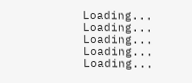Loading...
Loading...
Loading...
Loading...
Loading...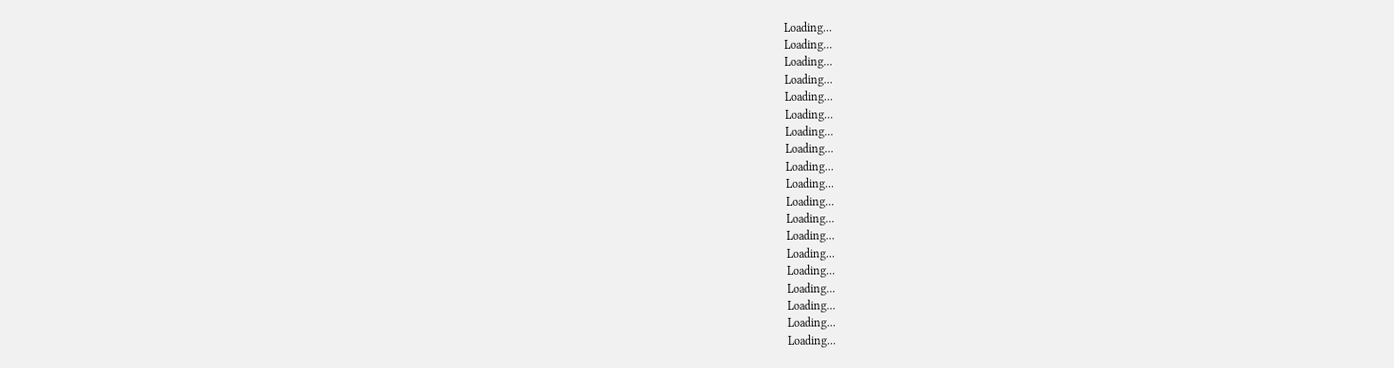Loading...
Loading...
Loading...
Loading...
Loading...
Loading...
Loading...
Loading...
Loading...
Loading...
Loading...
Loading...
Loading...
Loading...
Loading...
Loading...
Loading...
Loading...
Loading...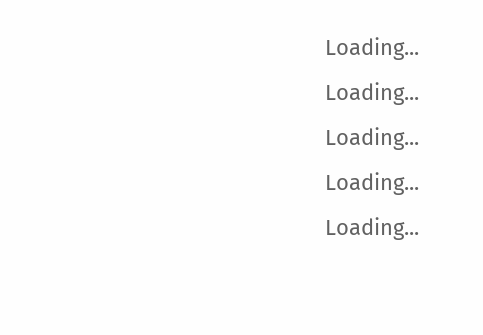Loading...
Loading...
Loading...
Loading...
Loading...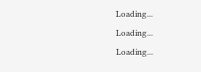Loading...
Loading...
Loading...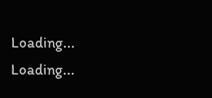Loading...
Loading...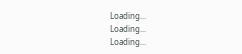Loading...
Loading...
Loading...